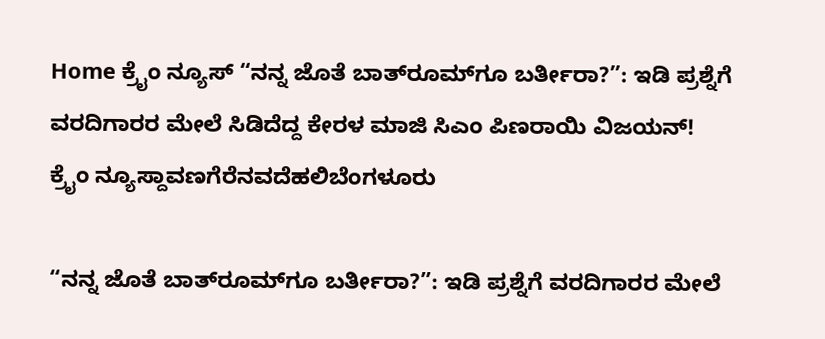Home ಕ್ರೈಂ ನ್ಯೂಸ್ “ನನ್ನ ಜೊತೆ ಬಾತ್‌ರೂಮ್‌ಗೂ ಬರ್ತೀರಾ?”: ಇಡಿ ಪ್ರಶ್ನೆಗೆ ವರದಿಗಾರರ ಮೇಲೆ ಸಿಡಿದೆದ್ದ ಕೇರಳ ಮಾಜಿ ಸಿಎಂ ಪಿಣರಾಯಿ ವಿಜಯನ್!
ಕ್ರೈಂ ನ್ಯೂಸ್ದಾವಣಗೆರೆನವದೆಹಲಿಬೆಂಗಳೂರು

“ನನ್ನ ಜೊತೆ ಬಾತ್‌ರೂಮ್‌ಗೂ ಬರ್ತೀರಾ?”: ಇಡಿ ಪ್ರಶ್ನೆಗೆ ವರದಿಗಾರರ ಮೇಲೆ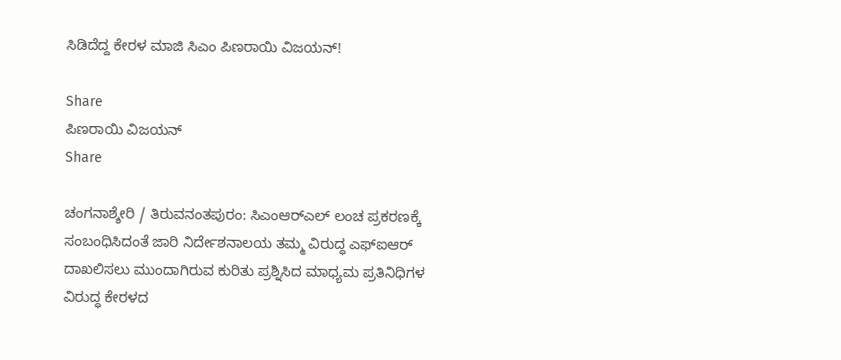ಸಿಡಿದೆದ್ದ ಕೇರಳ ಮಾಜಿ ಸಿಎಂ ಪಿಣರಾಯಿ ವಿಜಯನ್!

Share
ಪಿಣರಾಯಿ ವಿಜಯನ್
Share

ಚಂಗನಾಶ್ಶೇರಿ / ತಿರುವನಂತಪುರಂ: ಸಿಎಂಆರ್‌ಎಲ್ ಲಂಚ ಪ್ರಕರಣಕ್ಕೆ ಸಂಬಂಧಿಸಿದಂತೆ ಜಾರಿ ನಿರ್ದೇಶನಾಲಯ ತಮ್ಮ ವಿರುದ್ಧ ಎಫ್‌ಐಆರ್ ದಾಖಲಿಸಲು ಮುಂದಾಗಿರುವ ಕುರಿತು ಪ್ರಶ್ನಿಸಿದ ಮಾಧ್ಯಮ ಪ್ರತಿನಿಧಿಗಳ ವಿರುದ್ಧ ಕೇರಳದ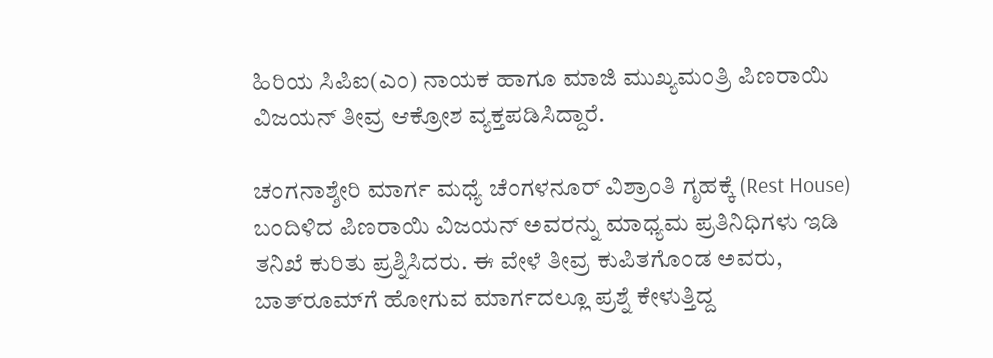ಹಿರಿಯ ಸಿಪಿಐ(ಎಂ) ನಾಯಕ ಹಾಗೂ ಮಾಜಿ ಮುಖ್ಯಮಂತ್ರಿ ಪಿಣರಾಯಿ ವಿಜಯನ್ ತೀವ್ರ ಆಕ್ರೋಶ ವ್ಯಕ್ತಪಡಿಸಿದ್ದಾರೆ.

ಚಂಗನಾಶ್ಶೇರಿ ಮಾರ್ಗ ಮಧ್ಯೆ ಚೆಂಗಳನೂರ್ ವಿಶ್ರಾಂತಿ ಗೃಹಕ್ಕೆ (Rest House) ಬಂದಿಳಿದ ಪಿಣರಾಯಿ ವಿಜಯನ್ ಅವರನ್ನು ಮಾಧ್ಯಮ ಪ್ರತಿನಿಧಿಗಳು ಇಡಿ ತನಿಖೆ ಕುರಿತು ಪ್ರಶ್ನಿಸಿದರು. ಈ ವೇಳೆ ತೀವ್ರ ಕುಪಿತಗೊಂಡ ಅವರು, ಬಾತ್‌ರೂಮ್‌ಗೆ ಹೋಗುವ ಮಾರ್ಗದಲ್ಲೂ ಪ್ರಶ್ನೆ ಕೇಳುತ್ತಿದ್ದ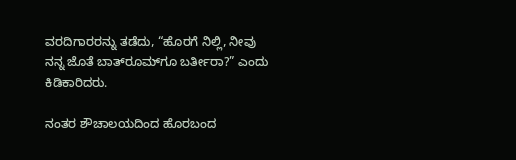ವರದಿಗಾರರನ್ನು ತಡೆದು, “ಹೊರಗೆ ನಿಲ್ಲಿ, ನೀವು ನನ್ನ ಜೊತೆ ಬಾತ್‌ರೂಮ್‌ಗೂ ಬರ್ತೀರಾ?” ಎಂದು ಕಿಡಿಕಾರಿದರು.

ನಂತರ ಶೌಚಾಲಯದಿಂದ ಹೊರಬಂದ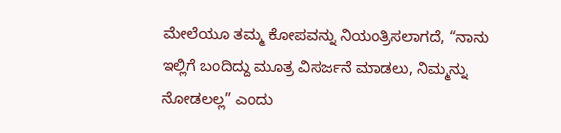ಮೇಲೆಯೂ ತಮ್ಮ ಕೋಪವನ್ನು ನಿಯಂತ್ರಿಸಲಾಗದೆ, “ನಾನು ಇಲ್ಲಿಗೆ ಬಂದಿದ್ದು ಮೂತ್ರ ವಿಸರ್ಜನೆ ಮಾಡಲು, ನಿಮ್ಮನ್ನು ನೋಡಲಲ್ಲ” ಎಂದು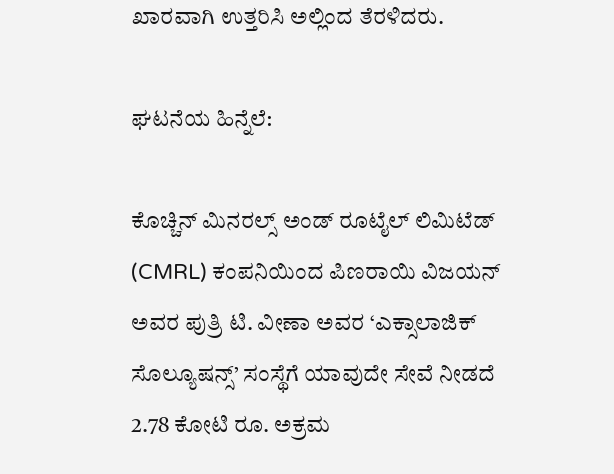ಖಾರವಾಗಿ ಉತ್ತರಿಸಿ ಅಲ್ಲಿಂದ ತೆರಳಿದರು.

ಘಟನೆಯ ಹಿನ್ನೆಲೆ:

ಕೊಚ್ಚಿನ್ ಮಿನರಲ್ಸ್ ಅಂಡ್ ರೂಟೈಲ್ ಲಿಮಿಟೆಡ್ (CMRL) ಕಂಪನಿಯಿಂದ ಪಿಣರಾಯಿ ವಿಜಯನ್ ಅವರ ಪುತ್ರಿ ಟಿ. ವೀಣಾ ಅವರ ‘ಎಕ್ಸಾಲಾಜಿಕ್ ಸೊಲ್ಯೂಷನ್ಸ್’ ಸಂಸ್ಥೆಗೆ ಯಾವುದೇ ಸೇವೆ ನೀಡದೆ 2.78 ಕೋಟಿ ರೂ. ಅಕ್ರಮ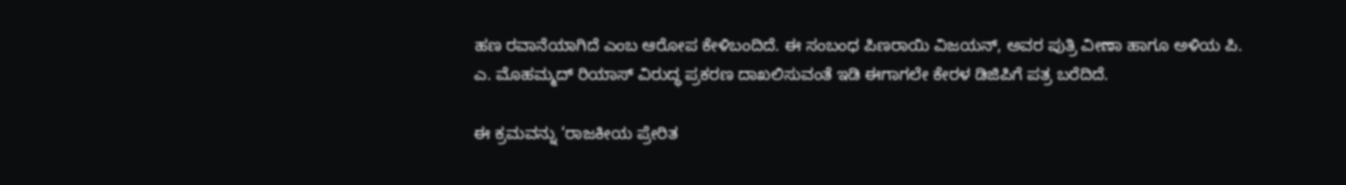ಹಣ ರವಾನೆಯಾಗಿದೆ ಎಂಬ ಆರೋಪ ಕೇಳಿಬಂದಿದೆ. ಈ ಸಂಬಂಧ ಪಿಣರಾಯಿ ವಿಜಯನ್, ಅವರ ಪುತ್ರಿ ವೀಣಾ ಹಾಗೂ ಅಳಿಯ ಪಿ. ಎ. ಮೊಹಮ್ಮದ್ ರಿಯಾಸ್ ವಿರುದ್ಧ ಪ್ರಕರಣ ದಾಖಲಿಸುವಂತೆ ಇಡಿ ಈಗಾಗಲೇ ಕೇರಳ ಡಿಜಿಪಿಗೆ ಪತ್ರ ಬರೆದಿದೆ.

ಈ ಕ್ರಮವನ್ನು ‘ರಾಜಕೀಯ ಪ್ರೇರಿತ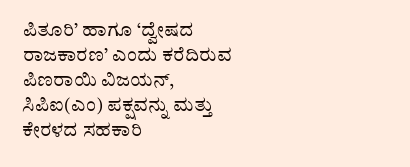ಪಿತೂರಿ’ ಹಾಗೂ ‘ದ್ವೇಷದ ರಾಜಕಾರಣ’ ಎಂದು ಕರೆದಿರುವ ಪಿಣರಾಯಿ ವಿಜಯನ್, ಸಿಪಿಐ(ಎಂ) ಪಕ್ಷವನ್ನು ಮತ್ತು ಕೇರಳದ ಸಹಕಾರಿ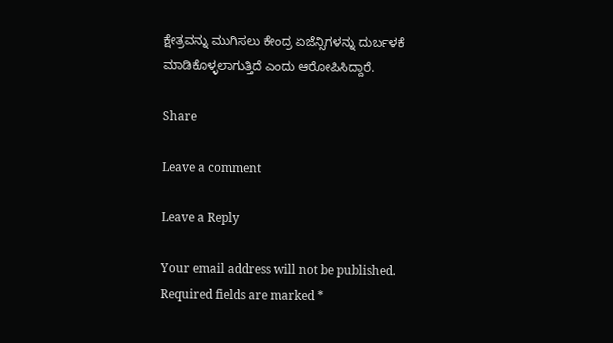ಕ್ಷೇತ್ರವನ್ನು ಮುಗಿಸಲು ಕೇಂದ್ರ ಏಜೆನ್ಸಿಗಳನ್ನು ದುರ್ಬಳಕೆ ಮಾಡಿಕೊಳ್ಳಲಾಗುತ್ತಿದೆ ಎಂದು ಆರೋಪಿಸಿದ್ದಾರೆ.

Share

Leave a comment

Leave a Reply

Your email address will not be published. Required fields are marked *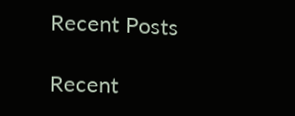Recent Posts

Recent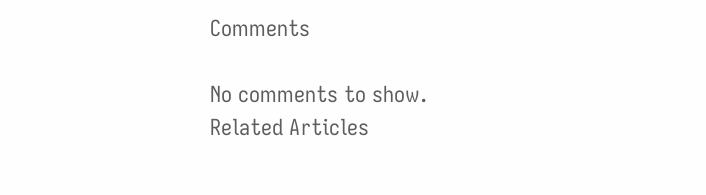Comments

No comments to show.
Related Articles